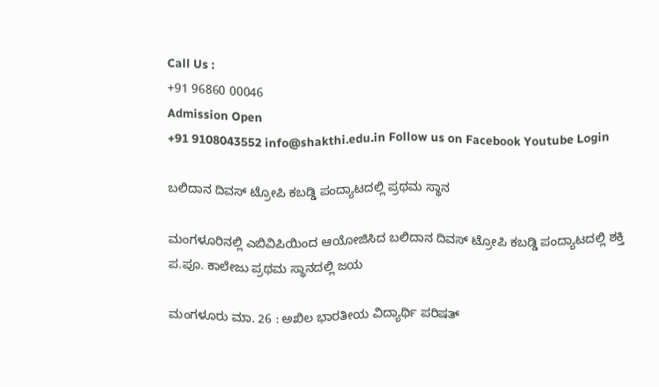Call Us :
+91 96860 00046
Admission Open
+91 9108043552 info@shakthi.edu.in Follow us on Facebook Youtube Login

ಬಲಿದಾನ ದಿವಸ್ ಟ್ರೋಪಿ ಕಬಡ್ಡಿ ಪಂದ್ಯಾಟದಲ್ಲಿ ಪ್ರಥಮ ಸ್ಥಾನ

ಮಂಗಳೂರಿನಲ್ಲಿ ಎಬಿವಿಪಿಯಿಂದ ಆಯೋಜಿಸಿದ ಬಲಿದಾನ ದಿವಸ್ ಟ್ರೋಪಿ ಕಬಡ್ಡಿ ಪಂದ್ಯಾಟದಲ್ಲಿ ಶಕ್ತಿ ಪ.ಪೂ. ಕಾಲೇಜು ಪ್ರಥಮ ಸ್ಥಾನದಲ್ಲಿ ಜಯ

ಮಂಗಳೂರು ಮಾ. 26 : ಅಖಿಲ ಭಾರತೀಯ ವಿದ್ಯಾರ್ಥಿ ಪರಿಷತ್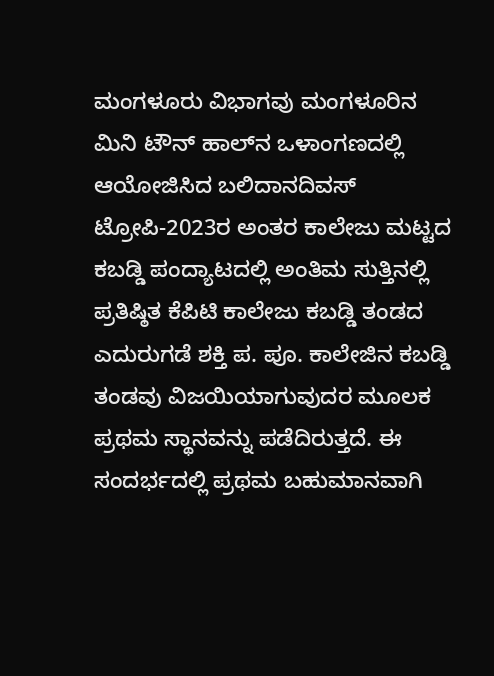ಮಂಗಳೂರು ವಿಭಾಗವು ಮಂಗಳೂರಿನ ಮಿನಿ ಟೌನ್ ಹಾಲ್‌ನ ಒಳಾಂಗಣದಲ್ಲಿ ಆಯೋಜಿಸಿದ ಬಲಿದಾನದಿವಸ್ ಟ್ರೋಪಿ-2023ರ ಅಂತರ ಕಾಲೇಜು ಮಟ್ಟದ ಕಬಡ್ಡಿ ಪಂದ್ಯಾಟದಲ್ಲಿ ಅಂತಿಮ ಸುತ್ತಿನಲ್ಲಿ ಪ್ರತಿಷ್ಠಿತ ಕೆಪಿಟಿ ಕಾಲೇಜು ಕಬಡ್ಡಿ ತಂಡದ ಎದುರುಗಡೆ ಶಕ್ತಿ ಪ. ಪೂ. ಕಾಲೇಜಿನ ಕಬಡ್ಡಿ ತಂಡವು ವಿಜಯಿಯಾಗುವುದರ ಮೂಲಕ ಪ್ರಥಮ ಸ್ಥಾನವನ್ನು ಪಡೆದಿರುತ್ತದೆ. ಈ ಸಂದರ್ಭದಲ್ಲಿ ಪ್ರಥಮ ಬಹುಮಾನವಾಗಿ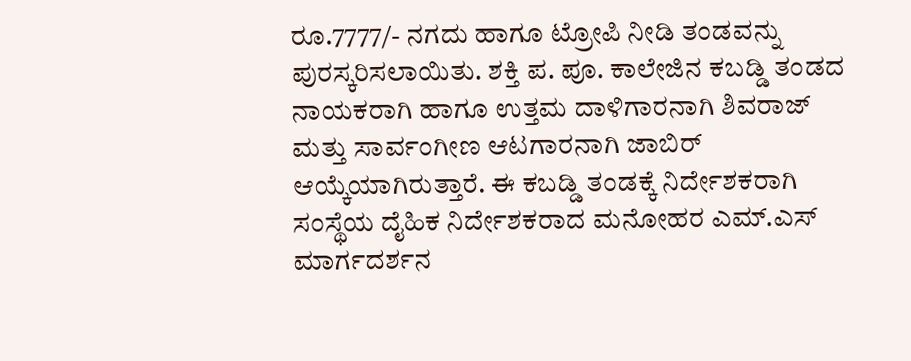ರೂ.7777/- ನಗದು ಹಾಗೂ ಟ್ರೋಪಿ ನೀಡಿ ತಂಡವನ್ನು ಪುರಸ್ಕರಿಸಲಾಯಿತು. ಶಕ್ತಿ ಪ. ಪೂ. ಕಾಲೇಜಿನ ಕಬಡ್ಡಿ ತಂಡದ ನಾಯಕರಾಗಿ ಹಾಗೂ ಉತ್ತಮ ದಾಳಿಗಾರನಾಗಿ ಶಿವರಾಜ್ ಮತ್ತು ಸಾರ್ವಂಗೀಣ ಆಟಗಾರನಾಗಿ ಜಾಬಿರ್ ಆಯ್ಕೆಯಾಗಿರುತ್ತಾರೆ. ಈ ಕಬಡ್ಡಿ ತಂಡಕ್ಕೆ ನಿರ್ದೇಶಕರಾಗಿ ಸಂಸ್ಥೆಯ ದೈಹಿಕ ನಿರ್ದೇಶಕರಾದ ಮನೋಹರ ಎಮ್.ಎಸ್ ಮಾರ್ಗದರ್ಶನ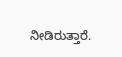ನೀಡಿರುತ್ತಾರೆ.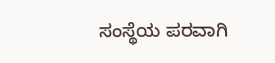ಸಂಸ್ಥೆಯ ಪರವಾಗಿ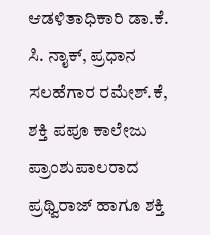ಆಡಳಿತಾಧಿಕಾರಿ ಡಾ.ಕೆ. ಸಿ. ನಾೖಕ್‌, ಪ್ರಧಾನ ಸಲಹೆಗಾರ ರಮೇಶ್.ಕೆ, ಶಕ್ತಿ ಪಪೂ ಕಾಲೇಜು ಪ್ರಾಂಶುಪಾಲರಾದ ಪ್ರಥ್ವಿರಾಜ್ ಹಾಗೂ ಶಕ್ತಿ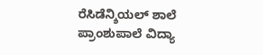ರೆಸಿಡೆನ್ಶಿಯಲ್ ಶಾಲೆ ಪ್ರಾಂಶುಪಾಲೆ ವಿದ್ಯಾ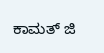ಕಾಮತ್ ಜಿ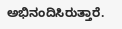ಅಭಿನಂದಿಸಿರುತ್ತಾರೆ.